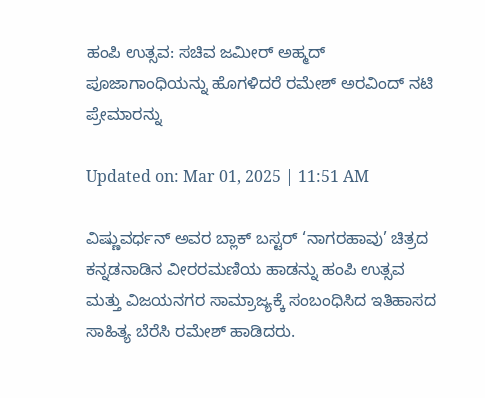ಹಂಪಿ ಉತ್ಸವ: ಸಚಿವ ಜಮೀರ್ ಅಹ್ಮದ್ ಪೂಜಾಗಾಂಧಿಯನ್ನು ಹೊಗಳಿದರೆ ರಮೇಶ್ ಅರವಿಂದ್ ನಟಿ ಪ್ರೇಮಾರನ್ನು

Updated on: Mar 01, 2025 | 11:51 AM

ವಿಷ್ಣುವರ್ಧನ್ ಅವರ ಬ್ಲಾಕ್ ಬಸ್ಟರ್ ‘ನಾಗರಹಾವು’ ಚಿತ್ರದ ಕನ್ನಡನಾಡಿನ ವೀರರಮಣಿಯ ಹಾಡನ್ನು ಹಂಪಿ ಉತ್ಸವ ಮತ್ತು ವಿಜಯನಗರ ಸಾಮ್ರಾಜ್ಯಕ್ಕೆ ಸಂಬಂಧಿಸಿದ ಇತಿಹಾಸದ ಸಾಹಿತ್ಯ ಬೆರೆಸಿ ರಮೇಶ್ ಹಾಡಿದರು.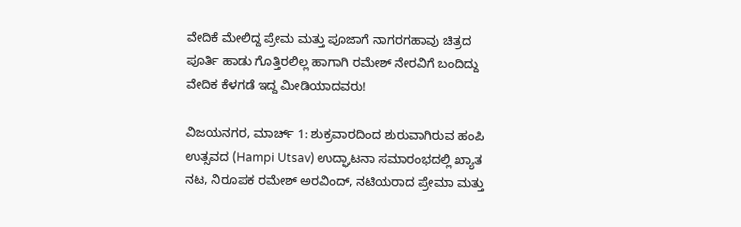ವೇದಿಕೆ ಮೇಲಿದ್ದ ಪ್ರೇಮ ಮತ್ತು ಪೂಜಾಗೆ ನಾಗರಗಹಾವು ಚಿತ್ರದ ಪೂರ್ತಿ ಹಾಡು ಗೊತ್ತಿರಲಿಲ್ಲ ಹಾಗಾಗಿ ರಮೇಶ್ ನೇರವಿಗೆ ಬಂದಿದ್ದು ವೇದಿಕ ಕೆಳಗಡೆ ಇದ್ದ ಮೀಡಿಯಾದವರು!

ವಿಜಯನಗರ, ಮಾರ್ಚ್ 1: ಶುಕ್ರವಾರದಿಂದ ಶುರುವಾಗಿರುವ ಹಂಪಿ ಉತ್ಸವದ (Hampi Utsav) ಉದ್ಘಾಟನಾ ಸಮಾರಂಭದಲ್ಲಿ ಖ್ಯಾತ ನಟ, ನಿರೂಪಕ ರಮೇಶ್ ಅರವಿಂದ್, ನಟಿಯರಾದ ಪ್ರೇಮಾ ಮತ್ತು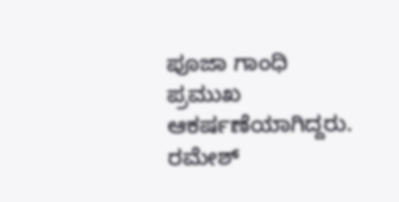ಪೂಜಾ ಗಾಂಧಿ ಪ್ರಮುಖ ಆಕರ್ಷಣೆಯಾಗಿದ್ದರು. ರಮೇಶ್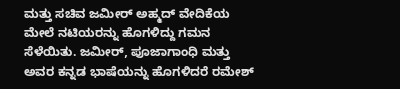ಮತ್ತು ಸಚಿವ ಜಮೀರ್ ಅಹ್ಮದ್ ವೇದಿಕೆಯ ಮೇಲೆ ನಟಿಯರನ್ನು ಹೊಗಳಿದ್ದು ಗಮನ ಸೆಳೆಯಿತು. ಜಮೀರ್, ಪೂಜಾಗಾಂಧಿ ಮತ್ತು ಅವರ ಕನ್ನಡ ಭಾಷೆಯನ್ನು ಹೊಗಳಿದರೆ ರಮೇಶ್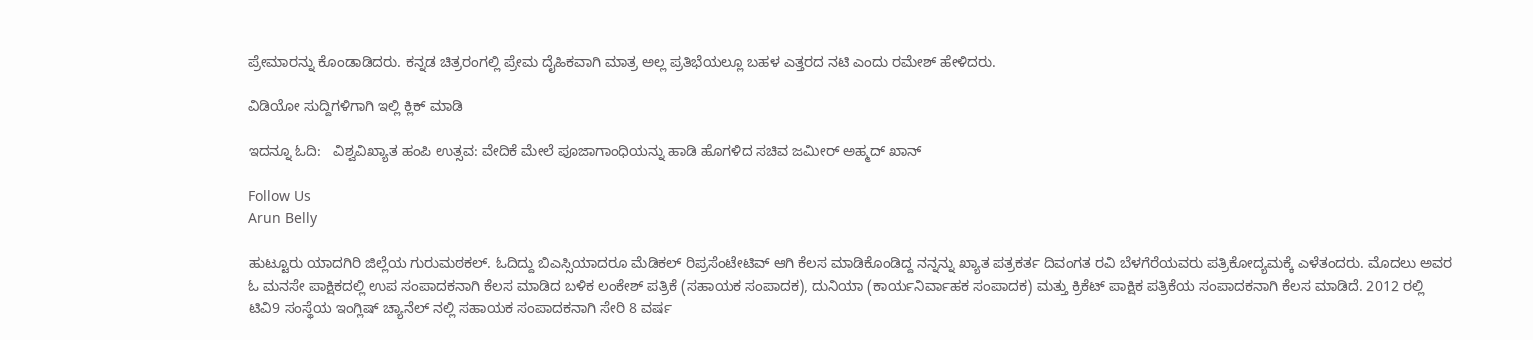ಪ್ರೇಮಾರನ್ನು ಕೊಂಡಾಡಿದರು. ಕನ್ನಡ ಚಿತ್ರರಂಗಲ್ಲಿ ಪ್ರೇಮ ದೈಹಿಕವಾಗಿ ಮಾತ್ರ ಅಲ್ಲ ಪ್ರತಿಭೆಯಲ್ಲೂ ಬಹಳ ಎತ್ತರದ ನಟಿ ಎಂದು ರಮೇಶ್ ಹೇಳಿದರು.

ವಿಡಿಯೋ ಸುದ್ದಿಗಳಿಗಾಗಿ ಇಲ್ಲಿ ಕ್ಲಿಕ್ ಮಾಡಿ

ಇದನ್ನೂ ಓದಿ:   ವಿಶ್ವವಿಖ್ಯಾತ ಹಂಪಿ ಉತ್ಸವ: ವೇದಿಕೆ ಮೇಲೆ ಪೂಜಾಗಾಂಧಿಯನ್ನು ಹಾಡಿ ಹೊಗಳಿದ ಸಚಿವ ಜಮೀರ್ ಅಹ್ಮದ್ ಖಾನ್

Follow Us
Arun Belly

ಹುಟ್ಟೂರು ಯಾದಗಿರಿ ಜಿಲ್ಲೆಯ ಗುರುಮಠಕಲ್. ಓದಿದ್ದು ಬಿಎಸ್ಸಿಯಾದರೂ ಮೆಡಿಕಲ್ ರಿಪ್ರಸೆಂಟೇಟಿವ್ ಆಗಿ ಕೆಲಸ ಮಾಡಿಕೊಂಡಿದ್ದ ನನ್ನನ್ನು ಖ್ಯಾತ ಪತ್ರಕರ್ತ ದಿವಂಗತ ರವಿ ಬೆಳಗೆರೆಯವರು ಪತ್ರಿಕೋದ್ಯಮಕ್ಕೆ ಎಳೆತಂದರು. ಮೊದಲು ಅವರ ಓ ಮನಸೇ ಪಾಕ್ಷಿಕದಲ್ಲಿ ಉಪ ಸಂಪಾದಕನಾಗಿ ಕೆಲಸ ಮಾಡಿದ ಬಳಿಕ ಲಂಕೇಶ್ ಪತ್ರಿಕೆ (ಸಹಾಯಕ ಸಂಪಾದಕ), ದುನಿಯಾ (ಕಾರ್ಯನಿರ್ವಾಹಕ ಸಂಪಾದಕ) ಮತ್ತು ಕ್ರಿಕೆಟ್ ಪಾಕ್ಷಿಕ ಪತ್ರಿಕೆಯ ಸಂಪಾದಕನಾಗಿ ಕೆಲಸ ಮಾಡಿದೆ. 2012 ರಲ್ಲಿ ಟಿವಿ9 ಸಂಸ್ಥೆಯ ಇಂಗ್ಲಿಷ್ ಚ್ಯಾನೆಲ್ ನಲ್ಲಿ ಸಹಾಯಕ ಸಂಪಾದಕನಾಗಿ ಸೇರಿ 8 ವರ್ಷ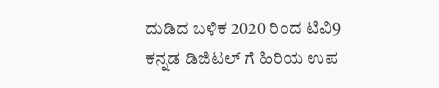ದುಡಿದ ಬಳಿಕ 2020 ರಿಂದ ಟಿವಿ9 ಕನ್ನಡ ಡಿಜಿಟಲ್ ಗೆ ಹಿರಿಯ ಉಪ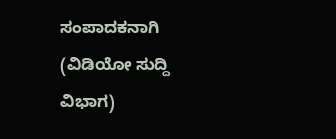ಸಂಪಾದಕನಾಗಿ (ವಿಡಿಯೋ ಸುದ್ದಿ ವಿಭಾಗ)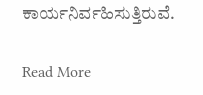ಕಾರ್ಯನಿರ್ವಹಿಸುತ್ತಿರುವೆ.

Read More